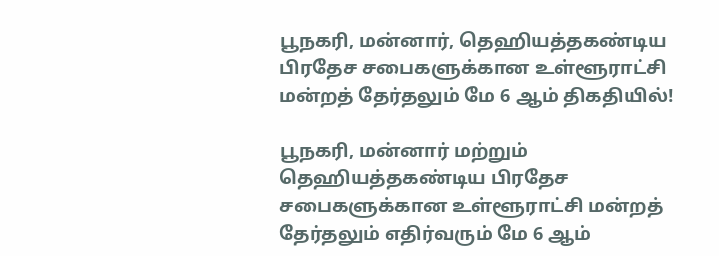பூநகரி, மன்னார், தெஹியத்தகண்டிய பிரதேச சபைகளுக்கான உள்ளூராட்சி மன்றத் தேர்தலும் மே 6 ஆம் திகதியில்!

பூநகரி, மன்னார் மற்றும் தெஹியத்தகண்டிய பிரதேச சபைகளுக்கான உள்ளூராட்சி மன்றத் தேர்தலும் எதிர்வரும் மே 6 ஆம்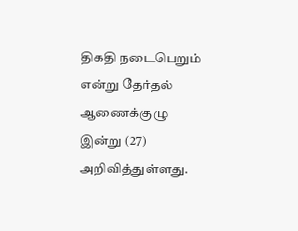திகதி நடைபெறும் என்று தேர்தல் ஆணைக்குழு இன்று (27) அறிவித்துள்ளது.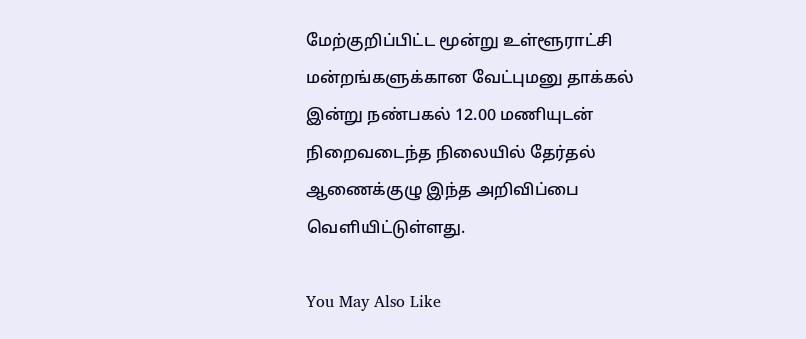மேற்குறிப்பிட்ட மூன்று உள்ளூராட்சி மன்றங்களுக்கான வேட்புமனு தாக்கல் இன்று நண்பகல் 12.00 மணியுடன் நிறைவடைந்த நிலையில் தேர்தல் ஆணைக்குழு இந்த அறிவிப்பை வெளியிட்டுள்ளது.

You May Also Like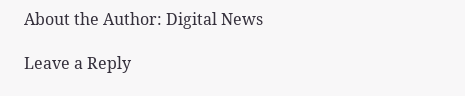About the Author: Digital News

Leave a Reply